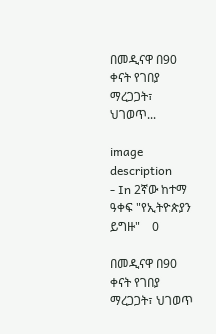በመዲናዋ በ90 ቀናት የገበያ ማረጋጋት፣ ህገወጥ...

image description
- In 2ኛው ከተማ ዓቀፍ "የኢትዮጵያን ይግዙ"    0

በመዲናዋ በ90 ቀናት የገበያ ማረጋጋት፣ ህገወጥ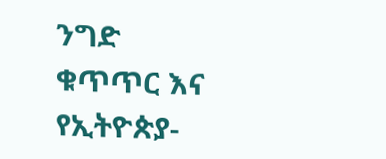ንግድ ቁጥጥር እና የኢትዮጵያ-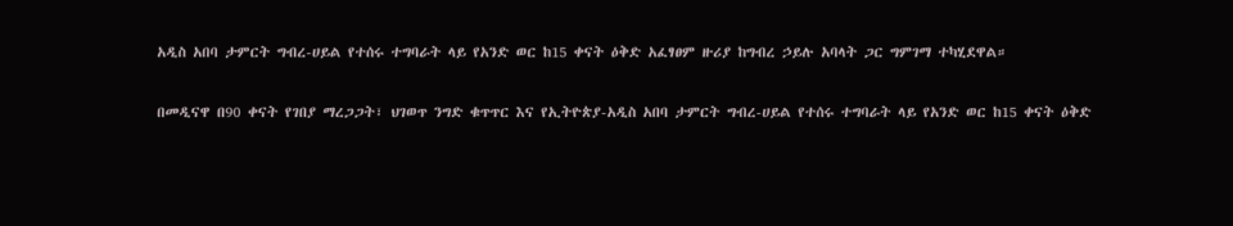አዲስ አበባ ታምርት ግብረ-ሀይል የተሰሩ ተግባራት ላይ የአንድ ወር ከ15 ቀናት ዕቅድ አፈፃፀም ዙሪያ ከግብረ ኃይሉ አባላት ጋር ግምገማ ተካሂደዋል።

በመዲናዋ በ90 ቀናት የገበያ ማረጋጋት፣ ህገወጥ ንግድ ቁጥጥር እና የኢትዮጵያ-አዲስ አበባ ታምርት ግብረ-ሀይል የተሰሩ ተግባራት ላይ የአንድ ወር ከ15 ቀናት ዕቅድ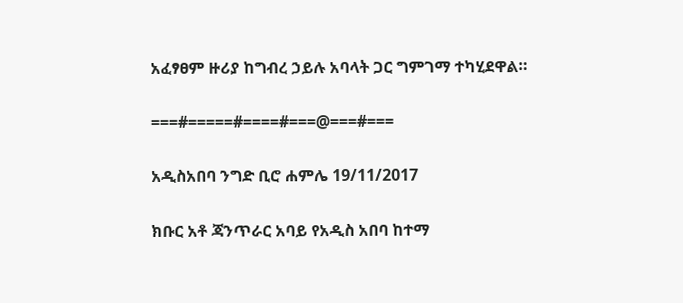አፈፃፀም ዙሪያ ከግብረ ኃይሉ አባላት ጋር ግምገማ ተካሂደዋል።

===#=====#====#===@===#===

አዲስአበባ ንግድ ቢሮ ሐምሌ 19/11/2017

ክቡር አቶ ጃንጥራር አባይ የአዲስ አበባ ከተማ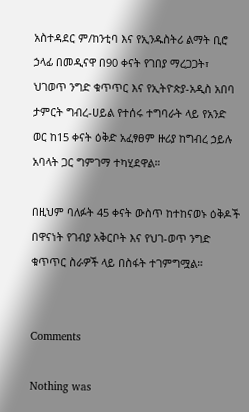አስተዳደር ም/ከንቲባ እና የኢንዱስትሪ ልማት ቢሮ ኃላፊ በመዲናዋ በ90 ቀናት የገበያ ማረጋጋት፣ ህገወጥ ንግድ ቁጥጥር እና የኢትዮጵያ-አዲስ አበባ ታምርት ግብረ-ሀይል የተሰሩ ተግባራት ላይ የአንድ ወር ከ15 ቀናት ዕቅድ አፈፃፀም ዙሪያ ከግብረ ኃይሉ አባላት ጋር ግምገማ ተካሂደዋል።

በዚህም ባለፉት 45 ቀናት ውስጥ ከተከናወኑ ዕቅዶች በዋናነት የገብያ አቅርቦት እና የህገ-ወጥ ንግድ ቁጥጥር ስራዎች ላይ በስፋት ተገምግሟል።


Comments

Nothing was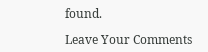found.

Leave Your Comments